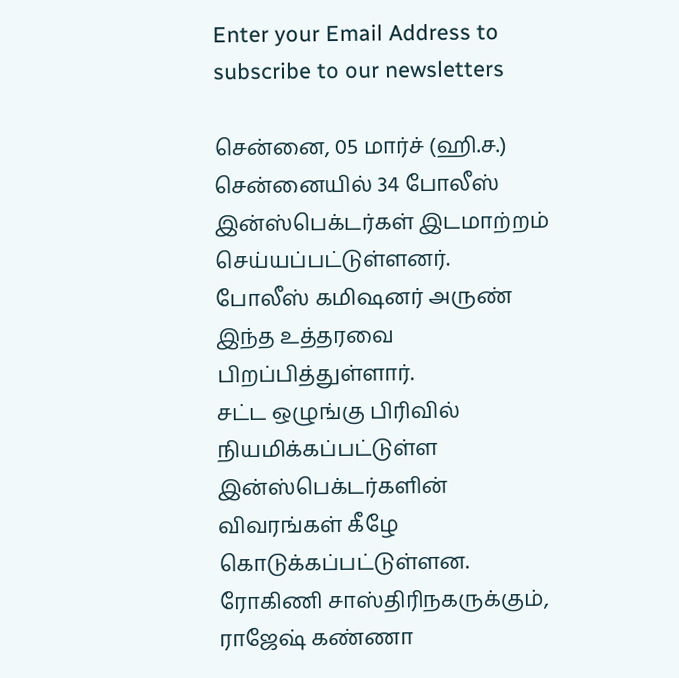Enter your Email Address to subscribe to our newsletters

சென்னை, 05 மார்ச் (ஹி.ச.)
சென்னையில் 34 போலீஸ் இன்ஸ்பெக்டர்கள் இடமாற்றம் செய்யப்பட்டுள்ளனர்.
போலீஸ் கமிஷனர் அருண் இந்த உத்தரவை பிறப்பித்துள்ளார்.
சட்ட ஒழுங்கு பிரிவில் நியமிக்கப்பட்டுள்ள இன்ஸ்பெக்டர்களின் விவரங்கள் கீழே கொடுக்கப்பட்டுள்ளன.
ரோகிணி சாஸ்திரிநகருக்கும், ராஜேஷ் கண்ணா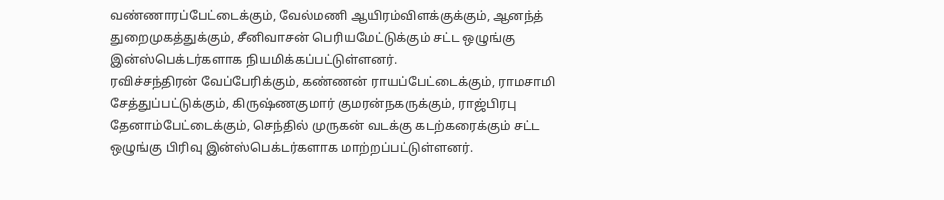வண்ணாரப்பேட்டைக்கும், வேல்மணி ஆயிரம்விளக்குக்கும், ஆனந்த் துறைமுகத்துக்கும், சீனிவாசன் பெரியமேட்டுக்கும் சட்ட ஒழுங்கு இன்ஸ்பெக்டர்களாக நியமிக்கப்பட்டுள்ளனர்.
ரவிச்சந்திரன் வேப்பேரிக்கும், கண்ணன் ராயப்பேட்டைக்கும், ராமசாமி சேத்துப்பட்டுக்கும், கிருஷ்ணகுமார் குமரன்நகருக்கும், ராஜ்பிரபு தேனாம்பேட்டைக்கும், செந்தில் முருகன் வடக்கு கடற்கரைக்கும் சட்ட ஒழுங்கு பிரிவு இன்ஸ்பெக்டர்களாக மாற்றப்பட்டுள்ளனர்.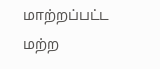மாற்றப்பட்ட மற்ற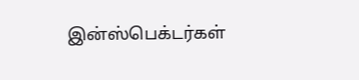இன்ஸ்பெக்டர்கள்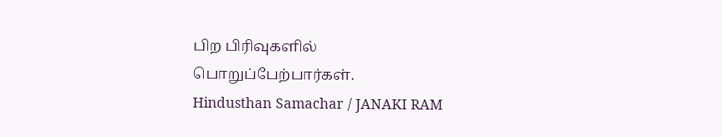பிற பிரிவுகளில் பொறுப்பேற்பார்கள்.
Hindusthan Samachar / JANAKI RAM